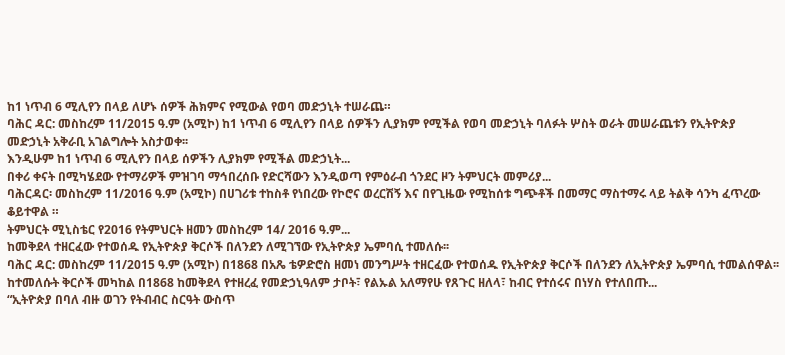ከ1 ነጥብ 6 ሚሊየን በላይ ለሆኑ ሰዎች ሕክምና የሚውል የወባ መድኃኒት ተሠራጨ።
ባሕር ዳር: መስከረም 11/2015 ዓ.ም (አሚኮ) ከ1 ነጥብ 6 ሚሊየን በላይ ሰዎችን ሊያክም የሚችል የወባ መድኃኒት ባለፉት ሦስት ወራት መሠራጨቱን የኢትዮጵያ መድኃኒት አቅራቢ አገልግሎት አስታወቀ፡፡
እንዲሁም ከ1 ነጥብ 6 ሚሊየን በላይ ሰዎችን ሊያክም የሚችል መድኃኒት...
በቀሪ ቀናት በሚካሄደው የተማሪዎች ምዝገባ ማኅበረሰቡ የድርሻውን እንዲወጣ የምዕራብ ጎንደር ዞን ትምህርት መምሪያ...
ባሕርዳር፡ መስከረም 11/2016 ዓ.ም (አሚኮ) በሀገሪቱ ተከስቶ የነበረው የኮሮና ወረርሽኝ እና በየጊዜው የሚከሰቱ ግጭቶች በመማር ማስተማሩ ላይ ትልቅ ሳንካ ፈጥረው ቆይተዋል ።
ትምህርት ሚኒስቴር የ2016 የትምህርት ዘመን መስከረም 14/ 2016 ዓ.ም...
ከመቅደላ ተዘርፈው የተወሰዱ የኢትዮጵያ ቅርሶች በለንደን ለሚገኘው የኢትዮጵያ ኤምባሲ ተመለሱ፡፡
ባሕር ዳር: መስከረም 11/2015 ዓ.ም (አሚኮ) በ1868 በአጼ ቴዎድሮስ ዘመነ መንግሥት ተዘርፈው የተወሰዱ የኢትዮጵያ ቅርሶች በለንደን ለኢትዮጵያ ኤምባሲ ተመልሰዋል፡፡
ከተመለሱት ቅርሶች መካከል በ1868 ከመቅደላ የተዘረፈ የመድኃኒዓለም ታቦት፣ የልኡል አለማየሁ የጸጉር ዘለላ፣ ከብር የተሰሩና በነሃስ የተለበጡ...
“ኢትዮጵያ በባለ ብዙ ወገን የትብብር ስርዓት ውስጥ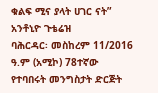ቁልፍ ሚና ያላት ሀገር ናት” አንቶኒዮ ጉቴሬዝ
ባሕርዳር፡ መስከረም 11/2016 ዓ.ም (አሚኮ) 78ተኛው የተባበሩት መንግስታት ድርጅት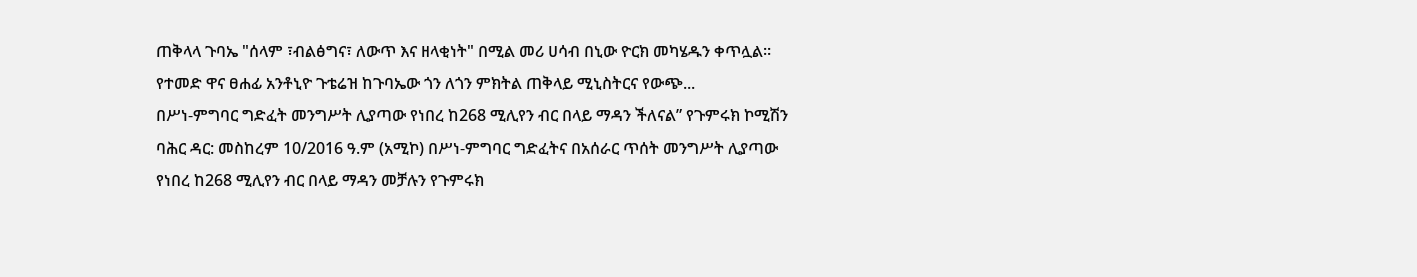ጠቅላላ ጉባኤ "ሰላም ፣ብልፅግና፣ ለውጥ እና ዘላቂነት" በሚል መሪ ሀሳብ በኒው ዮርክ መካሄዱን ቀጥሏል።
የተመድ ዋና ፀሐፊ አንቶኒዮ ጉቴሬዝ ከጉባኤው ጎን ለጎን ምክትል ጠቅላይ ሚኒስትርና የውጭ...
በሥነ-ምግባር ግድፈት መንግሥት ሊያጣው የነበረ ከ268 ሚሊየን ብር በላይ ማዳን ችለናል” የጉምሩክ ኮሚሽን
ባሕር ዳር: መስከረም 10/2016 ዓ.ም (አሚኮ) በሥነ-ምግባር ግድፈትና በአሰራር ጥሰት መንግሥት ሊያጣው የነበረ ከ268 ሚሊየን ብር በላይ ማዳን መቻሉን የጉምሩክ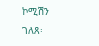ኮሚሽን ገለጸ፡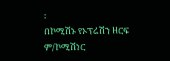፡
በኮሚሽኑ የኦፕሬሽን ዘርፍ ም/ኮሚሽነር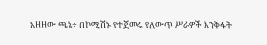አዘዘው ጫኔ÷ በኮሚሽኑ የተጀመሩ የለውጥ ሥራዎች እንቅፋት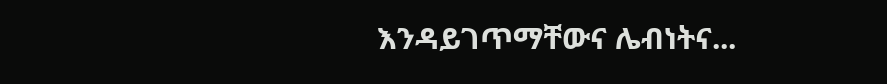እንዳይገጥማቸውና ሌብነትና...